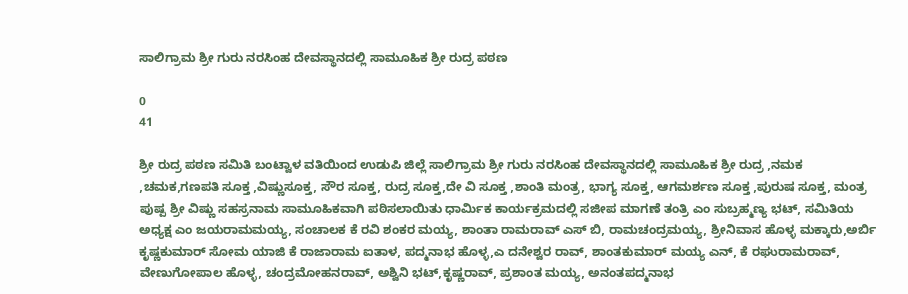ಸಾಲಿಗ್ರಾಮ ಶ್ರೀ ಗುರು ನರಸಿಂಹ ದೇವಸ್ಥಾನದಲ್ಲಿ ಸಾಮೂಹಿಕ ಶ್ರೀ ರುದ್ರ ಪಠಣ

0
41

ಶ್ರೀ ರುದ್ರ ಪಠಣ ಸಮಿತಿ ಬಂಟ್ವಾಳ ವತಿಯಿಂದ ಉಡುಪಿ ಜಿಲ್ಲೆ ಸಾಲಿಗ್ರಾಮ ಶ್ರೀ ಗುರು ನರಸಿಂಹ ದೇವಸ್ಥಾನದಲ್ಲಿ ಸಾಮೂಹಿಕ ಶ್ರೀ ರುದ್ರ ,ನಮಕ ,ಚಮಕ,ಗಣಪತಿ ಸೂಕ್ತ ,ವಿಷ್ಣುಸೂಕ್ತ, ಸೌರ ಸೂಕ್ತ, ರುದ್ರ ಸೂಕ್ತ,ದೇ ವಿ ಸೂಕ್ತ ,ಶಾಂತಿ ಮಂತ್ರ, ಭಾಗ್ಯ ಸೂಕ್ತ, ಆಗಮರ್ಶಣ ಸೂಕ್ತ ,ಪುರುಷ ಸೂಕ್ತ, ಮಂತ್ರ ಪುಷ್ಪ ಶ್ರೀ ವಿಷ್ಣು ಸಹಸ್ರನಾಮ ಸಾಮೂಹಿಕವಾಗಿ ಪಠಿಸಲಾಯಿತು ಧಾರ್ಮಿಕ ಕಾರ್ಯಕ್ರಮದಲ್ಲಿ ಸಜೀಪ ಮಾಗಣೆ ತಂತ್ರಿ ಎಂ ಸುಬ್ರಹ್ಮಣ್ಯ ಭಟ್, ಸಮಿತಿಯ ಅಧ್ಯಕ್ಷ ಎಂ ಜಯರಾಮಮಯ್ಯ, ಸಂಚಾಲಕ ಕೆ ರವಿ ಶಂಕರ ಮಯ್ಯ, ಶಾಂತಾ ರಾಮರಾವ್ ಎಸ್ ಬಿ, ರಾಮಚಂದ್ರಮಯ್ಯ, ಶ್ರೀನಿವಾಸ ಹೊಳ್ಳ ಮಕ್ಕಾರು,ಅರ್ಬಿ ಕೃಷ್ಣಕುಮಾರ್ ಸೋಮ ಯಾಜಿ ಕೆ ರಾಜಾರಾಮ ಐತಾಳ, ಪದ್ಮನಾಭ ಹೊಳ್ಳ,ಎ ದನೇಶ್ವರ ರಾವ್, ಶಾಂತಕುಮಾರ್ ಮಯ್ಯ ಎನ್, ಕೆ ರಘುರಾಮರಾವ್, ವೇಣುಗೋಪಾಲ ಹೊಳ್ಳ, ಚಂದ್ರಮೋಹನರಾವ್, ಅಶ್ವಿನಿ ಭಟ್,ಕೃಷ್ಣರಾವ್, ಪ್ರಶಾಂತ ಮಯ್ಯ, ಅನಂತಪದ್ಮನಾಭ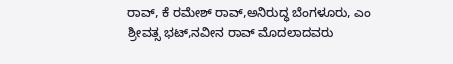ರಾವ್, ಕೆ ರಮೇಶ್ ರಾವ್,ಅನಿರುದ್ಧ ಬೆಂಗಳೂರು, ಎಂ ಶ್ರೀವತ್ಸ ಭಟ್,ನವೀನ ರಾವ್ ಮೊದಲಾದವರು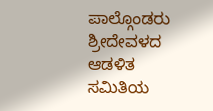ಪಾಲ್ಗೊಂಡರು ಶ್ರೀದೇವಳದ ಆಡಳಿತ ಸಮಿತಿಯ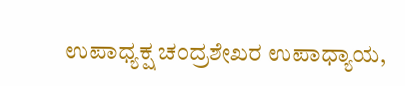ಉಪಾಧ್ಯಕ್ಷ ಚಂದ್ರಶೇಖರ ಉಪಾಧ್ಯಾಯ,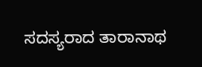ಸದಸ್ಯರಾದ ತಾರಾನಾಥ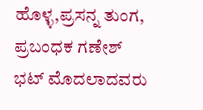ಹೊಳ್ಳ,ಪ್ರಸನ್ನ ತುಂಗ, ಪ್ರಬಂಧಕ ಗಣೇಶ್ ಭಟ್ ಮೊದಲಾದವರು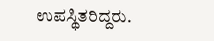ಉಪಸ್ಥಿತರಿದ್ದರು.